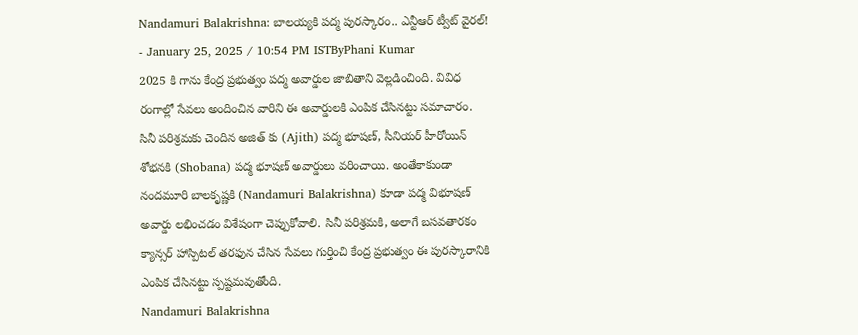Nandamuri Balakrishna: బాలయ్యకి పద్మ పురస్కారం.. ఎన్టీఆర్ ట్వీట్ వైరల్!
- January 25, 2025 / 10:54 PM ISTByPhani Kumar
2025 కి గాను కేంద్ర ప్రభుత్వం పద్మ అవార్డుల జాబితాని వెల్లడించింది. వివిధ రంగాల్లో సేవలు అందించిన వారిని ఈ అవార్డులకి ఎంపిక చేసినట్టు సమాచారం. సినీ పరిశ్రమకు చెందిన అజిత్ కు (Ajith) పద్మ భూషణ్, సీనియర్ హీరోయిన్ శోభనకి (Shobana) పద్మ భూషణ్ అవార్డులు వరించాయి. అంతేకాకుండా నందమూరి బాలకృష్ణకి (Nandamuri Balakrishna) కూడా పద్మ విభూషణ్ అవార్డు లభించడం విశేషంగా చెప్పుకోవాలి. సినీ పరిశ్రమకి, అలాగే బసవతారకం క్యాన్సర్ హాస్పిటల్ తరఫున చేసిన సేవలు గుర్తించి కేంద్ర ప్రభుత్వం ఈ పురస్కారానికి ఎంపిక చేసినట్టు స్పష్టమవుతోంది.
Nandamuri Balakrishna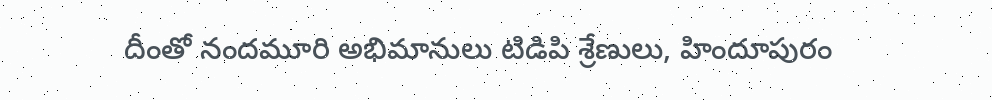దీంతో నందమూరి అభిమానులు టిడిపి శ్రేణులు, హిందూపురం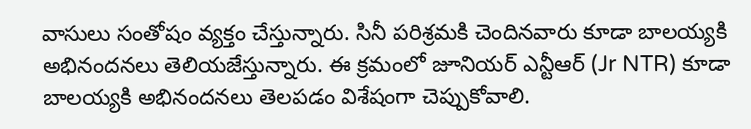వాసులు సంతోషం వ్యక్తం చేస్తున్నారు. సినీ పరిశ్రమకి చెందినవారు కూడా బాలయ్యకి అభినందనలు తెలియజేస్తున్నారు. ఈ క్రమంలో జూనియర్ ఎన్టీఆర్ (Jr NTR) కూడా బాలయ్యకి అభినందనలు తెలపడం విశేషంగా చెప్పుకోవాలి.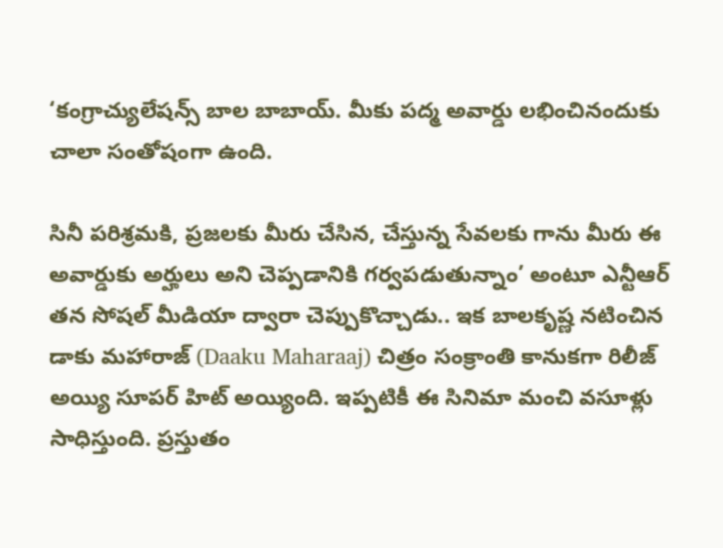‘కంగ్రాచ్యులేషన్స్ బాల బాబాయ్. మీకు పద్మ అవార్డు లభించినందుకు చాలా సంతోషంగా ఉంది.

సినీ పరిశ్రమకి, ప్రజలకు మీరు చేసిన, చేస్తున్న సేవలకు గాను మీరు ఈ అవార్డుకు అర్హులు అని చెప్పడానికి గర్వపడుతున్నాం’ అంటూ ఎన్టీఆర్ తన సోషల్ మీడియా ద్వారా చెప్పుకొచ్చాడు.. ఇక బాలకృష్ణ నటించిన డాకు మహారాజ్ (Daaku Maharaaj) చిత్రం సంక్రాంతి కానుకగా రిలీజ్ అయ్యి సూపర్ హిట్ అయ్యింది. ఇప్పటికీ ఈ సినిమా మంచి వసూళ్లు సాధిస్తుంది. ప్రస్తుతం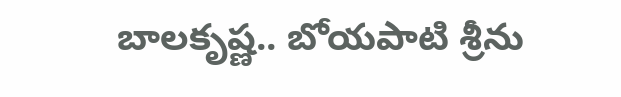బాలకృష్ణ.. బోయపాటి శ్రీను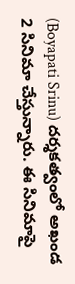(Boyapati Srinu) దర్శకత్వంలో అఖండ 2 సినిమా చేస్తున్నారు. ఈ సినిమాపై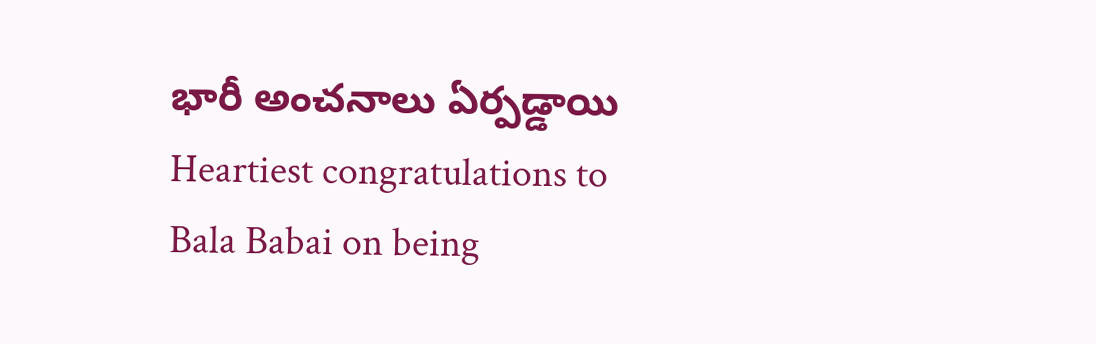భారీ అంచనాలు ఏర్పడ్డాయి
Heartiest congratulations to Bala Babai on being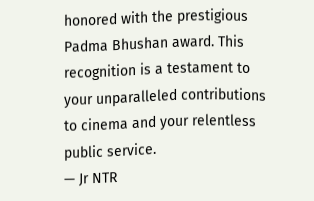honored with the prestigious Padma Bhushan award. This recognition is a testament to your unparalleled contributions to cinema and your relentless public service.
— Jr NTR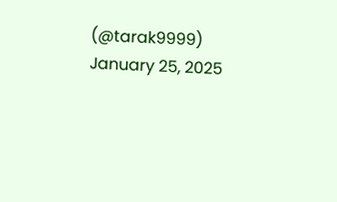(@tarak9999) January 25, 2025